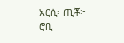አርሲ፡ ጢቾ፦ ሮቢ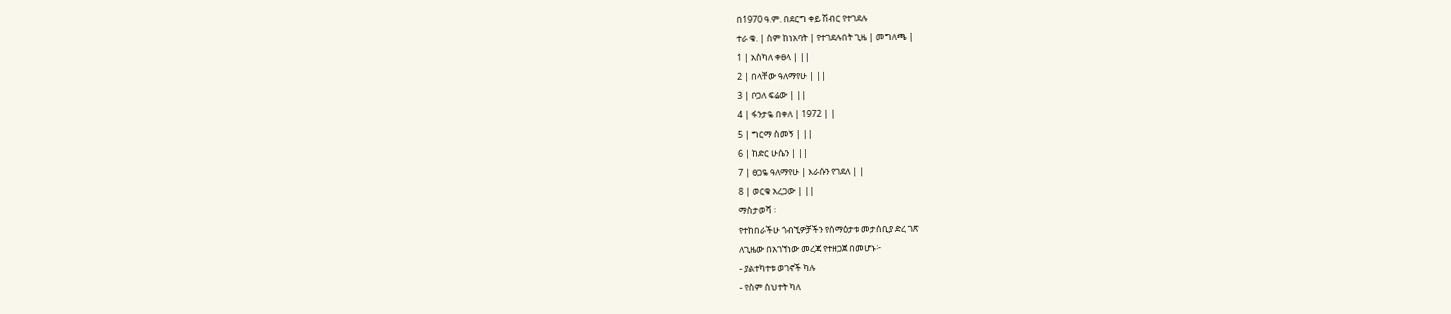በ1970 ዓ.ም. በደርግ ቀይ ሽብር የተገደሉ
ተራ ቁ. | ስም ከነአባት | የተገደሉበት ጊዜ | መግለጫ |
1 | አስካለ ቀፀላ | ||
2 | በላቸው ዓለማየሁ | ||
3 | ቦጋለ ፍሬው | ||
4 | ፋንታዬ በቀለ | 1972 | |
5 | ግርማ ስመኝ | ||
6 | ከድር ሁሴን | ||
7 | ፀጋዬ ዓለማየሁ | እራሱን የገደለ | |
8 | ወርቁ አረጋው | ||
ማስታወሻ ፡
የተከበራችሁ ጎብኚዎቻችን የሰማዕታቱ መታሰቢያ ድረ ገጽ
ለጊዜው በአገኘነው መረጃ የተዘጋጀ በመሆኑ፦
- ያልተካተቱ ወገኖች ካሉ
- የስም ስህተት ካለ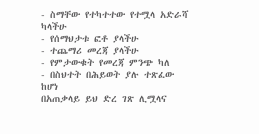- ስማቸው የተካተተው የተሟላ አድራሻ ካላችሁ
- የሰማህታቱ ፎቶ ያላችሁ
- ተጨማሪ መረጃ ያላችሁ
- የምታውቁት የመረጃ ምንጭ ካለ
- በስህተት በሕይወት ያሉ ተጽፈው ከሆነ
በአጠቃላይ ይህ ድረ ገጽ ሊሟላና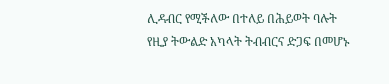ሊዳብር የሚችለው በተለይ በሕይወት ባሉት
የዚያ ትውልድ አካላት ትብብርና ድጋፍ በመሆኑ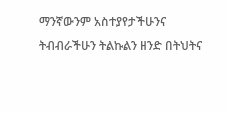ማንኛውንም አስተያየታችሁንና
ትብብራችሁን ትልኩልን ዘንድ በትህትና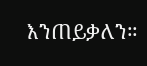እንጠይቃለን።